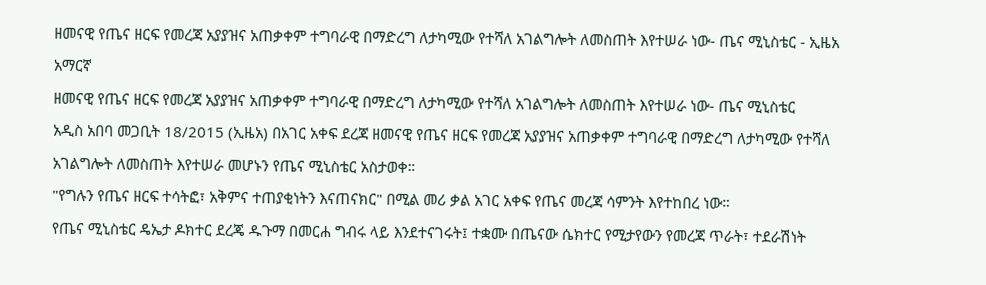ዘመናዊ የጤና ዘርፍ የመረጃ አያያዝና አጠቃቀም ተግባራዊ በማድረግ ለታካሚው የተሻለ አገልግሎት ለመስጠት እየተሠራ ነው- ጤና ሚኒስቴር - ኢዜአ አማርኛ
ዘመናዊ የጤና ዘርፍ የመረጃ አያያዝና አጠቃቀም ተግባራዊ በማድረግ ለታካሚው የተሻለ አገልግሎት ለመስጠት እየተሠራ ነው- ጤና ሚኒስቴር
አዲስ አበባ መጋቢት 18/2015 (ኢዜአ) በአገር አቀፍ ደረጃ ዘመናዊ የጤና ዘርፍ የመረጃ አያያዝና አጠቃቀም ተግባራዊ በማድረግ ለታካሚው የተሻለ አገልግሎት ለመስጠት እየተሠራ መሆኑን የጤና ሚኒስቴር አስታወቀ።
"የግሉን የጤና ዘርፍ ተሳትፎ፣ አቅምና ተጠያቂነትን እናጠናክር" በሚል መሪ ቃል አገር አቀፍ የጤና መረጃ ሳምንት እየተከበረ ነው።
የጤና ሚኒስቴር ዴኤታ ዶክተር ደረጄ ዱጉማ በመርሐ ግብሩ ላይ እንደተናገሩት፤ ተቋሙ በጤናው ሴክተር የሚታየውን የመረጃ ጥራት፣ ተደራሽነት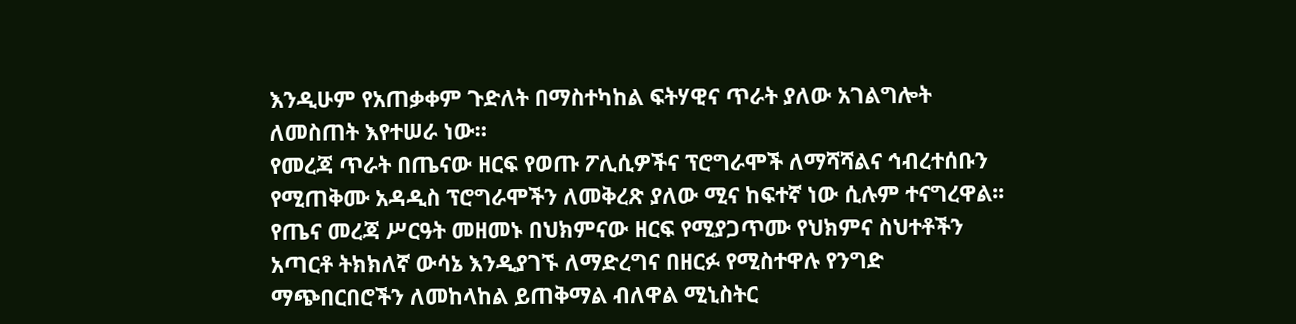እንዲሁም የአጠቃቀም ጉድለት በማስተካከል ፍትሃዊና ጥራት ያለው አገልግሎት ለመስጠት እየተሠራ ነው።
የመረጃ ጥራት በጤናው ዘርፍ የወጡ ፖሊሲዎችና ፕሮግራሞች ለማሻሻልና ኅብረተሰቡን የሚጠቅሙ አዳዲስ ፕሮግራሞችን ለመቅረጽ ያለው ሚና ከፍተኛ ነው ሲሉም ተናግረዋል፡፡
የጤና መረጃ ሥርዓት መዘመኑ በህክምናው ዘርፍ የሚያጋጥሙ የህክምና ስህተቶችን አጣርቶ ትክክለኛ ውሳኔ እንዲያገኙ ለማድረግና በዘርፉ የሚስተዋሉ የንግድ ማጭበርበሮችን ለመከላከል ይጠቅማል ብለዋል ሚኒስትር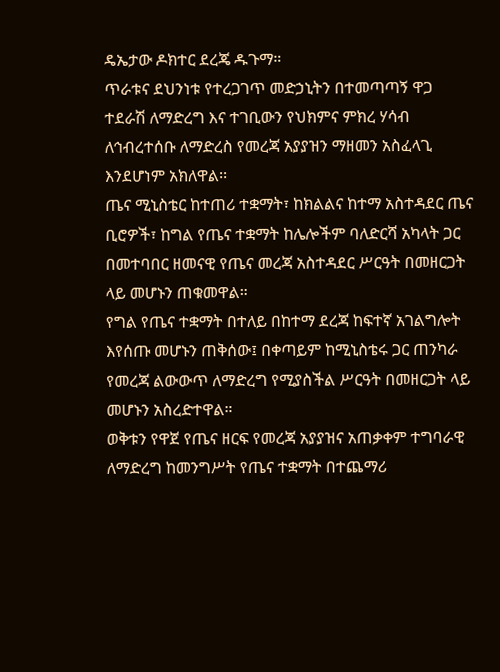ዴኤታው ዶክተር ደረጄ ዱጉማ።
ጥራቱና ደህንነቱ የተረጋገጥ መድኃኒትን በተመጣጣኝ ዋጋ ተደራሽ ለማድረግ እና ተገቢውን የህክምና ምክረ ሃሳብ ለኅብረተሰቡ ለማድረስ የመረጃ አያያዝን ማዘመን አስፈላጊ እንደሆነም አክለዋል፡፡
ጤና ሚኒስቴር ከተጠሪ ተቋማት፣ ከክልልና ከተማ አስተዳደር ጤና ቢሮዎች፣ ከግል የጤና ተቋማት ከሌሎችም ባለድርሻ አካላት ጋር በመተባበር ዘመናዊ የጤና መረጃ አስተዳደር ሥርዓት በመዘርጋት ላይ መሆኑን ጠቁመዋል።
የግል የጤና ተቋማት በተለይ በከተማ ደረጃ ከፍተኛ አገልግሎት እየሰጡ መሆኑን ጠቅሰው፤ በቀጣይም ከሚኒስቴሩ ጋር ጠንካራ የመረጃ ልውውጥ ለማድረግ የሚያስችል ሥርዓት በመዘርጋት ላይ መሆኑን አስረድተዋል።
ወቅቱን የዋጀ የጤና ዘርፍ የመረጃ አያያዝና አጠቃቀም ተግባራዊ ለማድረግ ከመንግሥት የጤና ተቋማት በተጨማሪ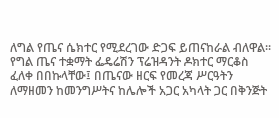ለግል የጤና ሴክተር የሚደረገው ድጋፍ ይጠናከራል ብለዋል፡፡
የግል ጤና ተቋማት ፌዴሬሽን ፕሬዝዳንት ዶክተር ማርቆስ ፈለቀ በበኩላቸው፤ በጤናው ዘርፍ የመረጃ ሥርዓትን ለማዘመን ከመንግሥትና ከሌሎች አጋር አካላት ጋር በቅንጅት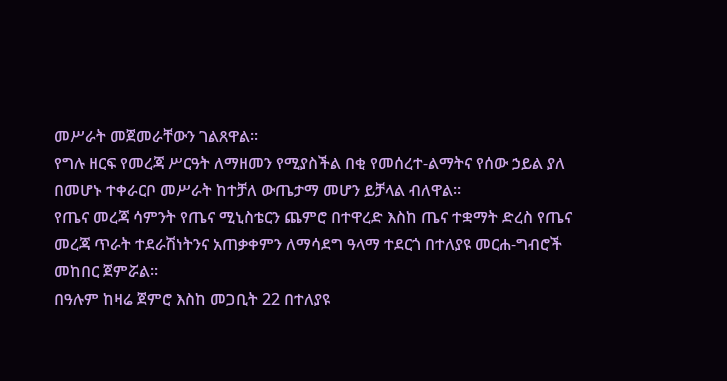መሥራት መጀመራቸውን ገልጸዋል፡፡
የግሉ ዘርፍ የመረጃ ሥርዓት ለማዘመን የሚያስችል በቂ የመሰረተ-ልማትና የሰው ኃይል ያለ በመሆኑ ተቀራርቦ መሥራት ከተቻለ ውጤታማ መሆን ይቻላል ብለዋል፡፡
የጤና መረጃ ሳምንት የጤና ሚኒስቴርን ጨምሮ በተዋረድ እስከ ጤና ተቋማት ድረስ የጤና መረጃ ጥራት ተደራሽነትንና አጠቃቀምን ለማሳደግ ዓላማ ተደርጎ በተለያዩ መርሐ-ግብሮች መከበር ጀምሯል።
በዓሉም ከዛሬ ጀምሮ እስከ መጋቢት 22 በተለያዩ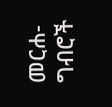መርሐ-ግብሮች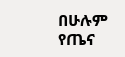በሁሉም የጤና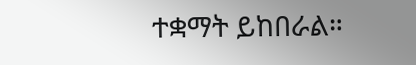ተቋማት ይከበራል።